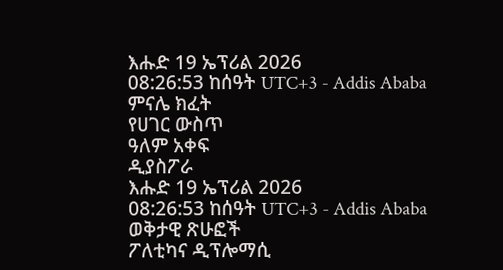እሑድ 19 ኤፕሪል 2026
08:26:53 ከሰዓት UTC+3 - Addis Ababa
ምናሌ ክፈት
የሀገር ውስጥ
ዓለም አቀፍ
ዲያስፖራ
እሑድ 19 ኤፕሪል 2026
08:26:53 ከሰዓት UTC+3 - Addis Ababa
ወቅታዊ ጽሁፎች
ፖለቲካና ዲፕሎማሲ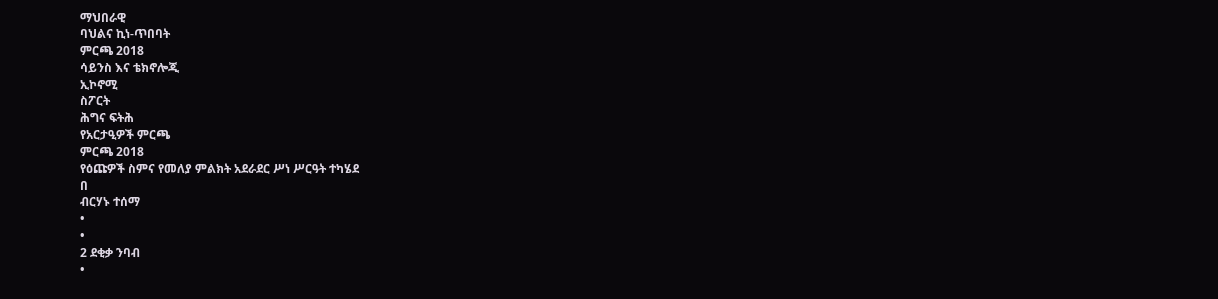ማህበራዊ
ባህልና ኪነ-ጥበባት
ምርጫ 2018
ሳይንስ እና ቴክኖሎጂ
ኢኮኖሚ
ስፖርት
ሕግና ፍትሕ
የአርታዒዎች ምርጫ
ምርጫ 2018
የዕጩዎች ስምና የመለያ ምልክት አደራደር ሥነ ሥርዓት ተካሄደ
በ
ብርሃኑ ተሰማ
•
•
2 ደቂቃ ንባብ
•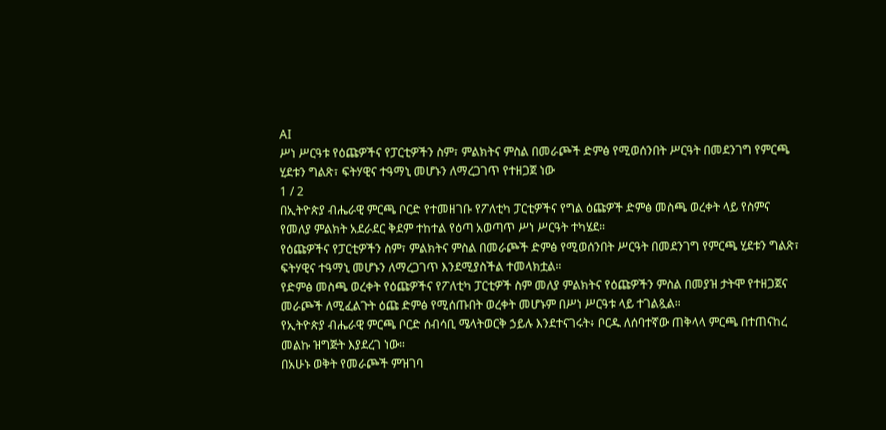AI
ሥነ ሥርዓቱ የዕጩዎችና የፓርቲዎችን ስም፣ ምልክትና ምስል በመራጮች ድምፅ የሚወሰንበት ሥርዓት በመደንገግ የምርጫ ሂደቱን ግልጽ፣ ፍትሃዊና ተዓማኒ መሆኑን ለማረጋገጥ የተዘጋጀ ነው
1 / 2
በኢትዮጵያ ብሔራዊ ምርጫ ቦርድ የተመዘገቡ የፖለቲካ ፓርቲዎችና የግል ዕጩዎች ድምፅ መስጫ ወረቀት ላይ የስምና የመለያ ምልክት አደራደር ቅደም ተከተል የዕጣ አወጣጥ ሥነ ሥርዓት ተካሄደ።
የዕጩዎችና የፓርቲዎችን ስም፣ ምልክትና ምስል በመራጮች ድምፅ የሚወሰንበት ሥርዓት በመደንገግ የምርጫ ሂደቱን ግልጽ፣ ፍትሃዊና ተዓማኒ መሆኑን ለማረጋገጥ እንደሚያስችል ተመላክቷል።
የድምፅ መስጫ ወረቀት የዕጩዎችና የፖለቲካ ፓርቲዎች ስም መለያ ምልክትና የዕጩዎችን ምስል በመያዝ ታትሞ የተዘጋጀና መራጮች ለሚፈልጉት ዕጩ ድምፅ የሚሰጡበት ወረቀት መሆኑም በሥነ ሥርዓቱ ላይ ተገልጿል።
የኢትዮጵያ ብሔራዊ ምርጫ ቦርድ ሰብሳቢ ሜላትወርቅ ኃይሉ እንደተናገሩት፥ ቦርዱ ለሰባተኛው ጠቅላላ ምርጫ በተጠናከረ መልኩ ዝግጅት እያደረገ ነው።
በአሁኑ ወቅት የመራጮች ምዝገባ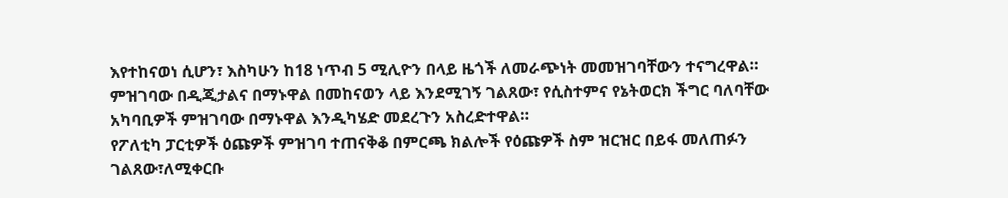እየተከናወነ ሲሆን፣ እስካሁን ከ18 ነጥብ 5 ሚሊዮን በላይ ዜጎች ለመራጭነት መመዝገባቸውን ተናግረዋል።
ምዝገባው በዲጂታልና በማኑዋል በመከናወን ላይ እንደሚገኝ ገልጸው፣ የሲስተምና የኔትወርክ ችግር ባለባቸው አካባቢዎች ምዝገባው በማኑዋል እንዲካሄድ መደረጉን አስረድተዋል።
የፖለቲካ ፓርቲዎች ዕጩዎች ምዝገባ ተጠናቅቆ በምርጫ ክልሎች የዕጩዎች ስም ዝርዝር በይፋ መለጠፉን ገልጸው፣ለሚቀርቡ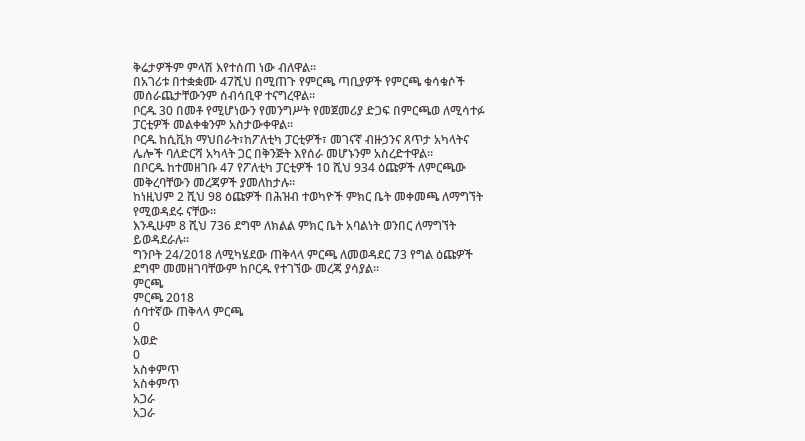ቅሬታዎችም ምላሽ እየተሰጠ ነው ብለዋል።
በአገሪቱ በተቋቋሙ 47ሺህ በሚጠጉ የምርጫ ጣቢያዎች የምርጫ ቁሳቁሶች መሰራጨታቸውንም ሰብሳቢዋ ተናግረዋል።
ቦርዱ 30 በመቶ የሚሆነውን የመንግሥት የመጀመሪያ ድጋፍ በምርጫወ ለሚሳተፉ ፓርቲዎች መልቀቁንም አስታውቀዋል።
ቦርዱ ከሲቪክ ማህበራት፣ከፖለቲካ ፓርቲዎች፣ መገናኛ ብዙኃንና ጸጥታ አካላትና ሌሎች ባለድርሻ አካላት ጋር በቅንጅት እየሰራ መሆኑንም አስረድተዋል።
በቦርዱ ከተመዘገቡ 47 የፖለቲካ ፓርቲዎች 10 ሺህ 934 ዕጩዎች ለምርጫው መቅረባቸውን መረጃዎች ያመለከታሉ።
ከነዚህም 2 ሺህ 98 ዕጩዎች በሕዝብ ተወካዮች ምክር ቤት መቀመጫ ለማግኘት የሚወዳደሩ ናቸው።
እንዲሁም 8 ሺህ 736 ደግሞ ለክልል ምክር ቤት አባልነት ወንበር ለማግኘት ይወዳደራሉ።
ግንቦት 24/2018 ለሚካሄደው ጠቅላላ ምርጫ ለመወዳደር 73 የግል ዕጩዎች ደግሞ መመዘገባቸውም ከቦርዱ የተገኘው መረጃ ያሳያል።
ምርጫ
ምርጫ 2018
ሰባተኛው ጠቅላላ ምርጫ
0
አወድ
0
አስቀምጥ
አስቀምጥ
አጋራ
አጋራ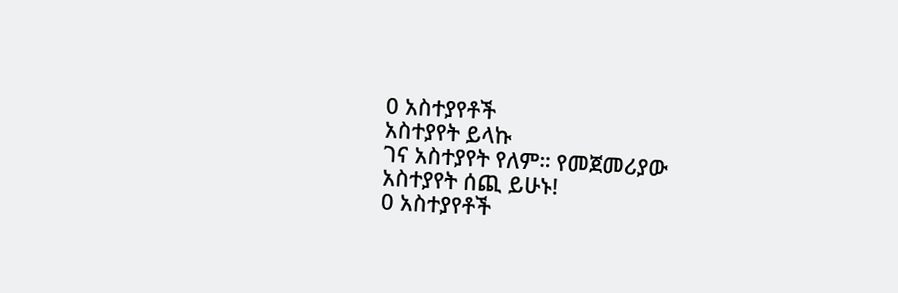0 አስተያየቶች
አስተያየት ይላኩ
ገና አስተያየት የለም። የመጀመሪያው አስተያየት ሰጪ ይሁኑ!
0 አስተያየቶች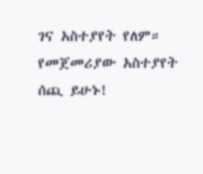ገና አስተያየት የለም። የመጀመሪያው አስተያየት ሰጪ ይሁኑ!